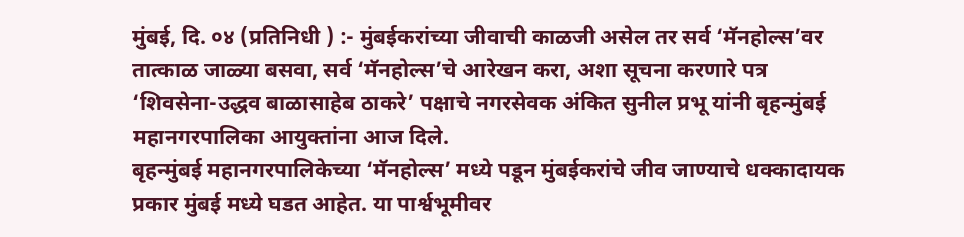मुंबई, दि. ०४ (प्रतिनिधी ) :- मुंबईकरांच्या जीवाची काळजी असेल तर सर्व ‘मॅनहोल्स’वर तात्काळ जाळ्या बसवा, सर्व ‘मॅनहोल्स’चे आरेखन करा, अशा सूचना करणारे पत्र ‘शिवसेना-उद्धव बाळासाहेब ठाकरे’ पक्षाचे नगरसेवक अंकित सुनील प्रभू यांनी बृहन्मुंबई महानगरपालिका आयुक्तांना आज दिले.
बृहन्मुंबई महानगरपालिकेच्या ‘मॅनहोल्स’ मध्ये पडून मुंबईकरांचे जीव जाण्याचे धक्कादायक प्रकार मुंबई मध्ये घडत आहेत. या पार्श्वभूमीवर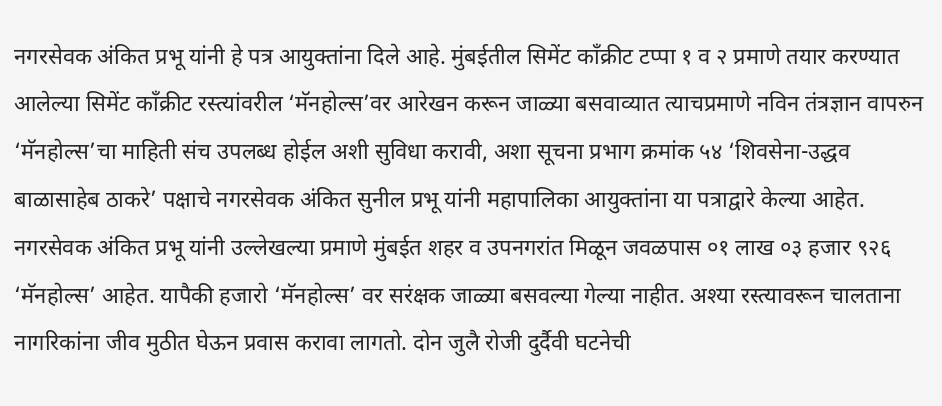नगरसेवक अंकित प्रभू यांनी हे पत्र आयुक्तांना दिले आहे. मुंबईतील सिमेंट काँक्रीट टप्पा १ व २ प्रमाणे तयार करण्यात आलेल्या सिमेंट काँक्रीट रस्त्यांवरील ‘मॅनहोल्स’वर आरेखन करून जाळ्या बसवाव्यात त्याचप्रमाणे नविन तंत्रज्ञान वापरुन ‘मॅनहोल्स’चा माहिती संच उपलब्ध होईल अशी सुविधा करावी, अशा सूचना प्रभाग क्रमांक ५४ ‘शिवसेना-उद्धव बाळासाहेब ठाकरे’ पक्षाचे नगरसेवक अंकित सुनील प्रभू यांनी महापालिका आयुक्तांना या पत्राद्वारे केल्या आहेत.
नगरसेवक अंकित प्रभू यांनी उल्लेखल्या प्रमाणे मुंबईत शहर व उपनगरांत मिळून जवळपास ०१ लाख ०३ हजार ९२६ ‘मॅनहोल्स’ आहेत. यापैकी हजारो ‘मॅनहोल्स’ वर सरंक्षक जाळ्या बसवल्या गेल्या नाहीत. अश्या रस्त्यावरून चालताना नागरिकांना जीव मुठीत घेऊन प्रवास करावा लागतो. दोन जुलै रोजी दुर्दैवी घटनेची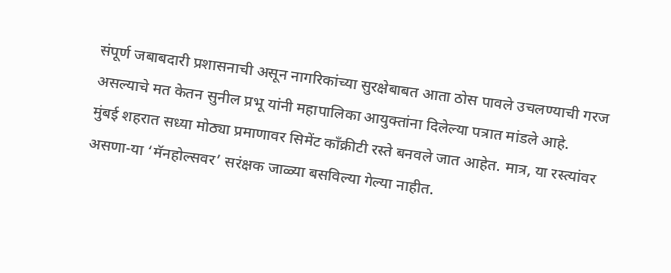संपूर्ण जबाबदारी प्रशासनाची असून नागरिकांच्या सुरक्षेबाबत आता ठोस पावले उचलण्याची गरज असल्याचे मत केतन सुनील प्रभू यांनी महापालिका आयुक्तांना दिलेल्या पत्रात मांडले आहे.
मुंबई शहरात सध्या मोठ्या प्रमाणावर सिमेंट काँक्रीटी रस्ते बनवले जात आहेत. मात्र, या रस्त्यांवर असणा-या ‘मॅनहोल्सवर’ सरंक्षक जाळ्या बसविल्या गेल्या नाहीत.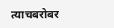त्याचबरोबर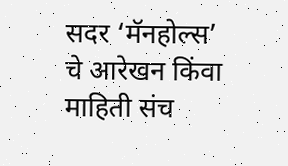सदर ‘मॅनहोल्स’ चे आरेखन किंवा माहिती संच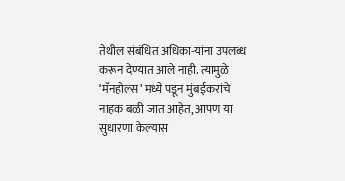तेथील संबंधित अधिका-यांना उपलब्ध करून देण्यात आले नाही. त्यामुळे ‘मॅनहोल्स’ मध्ये पडून मुंबईकरांचे नाहक बळी जात आहेत, आपण या सुधारणा केल्यास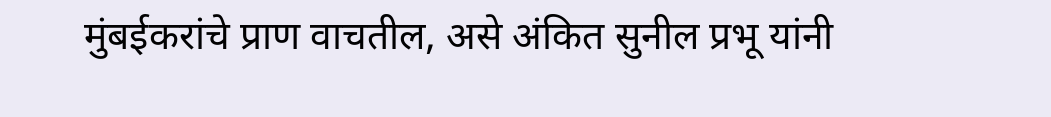मुंबईकरांचे प्राण वाचतील, असे अंकित सुनील प्रभू यांनी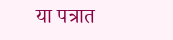या पत्रात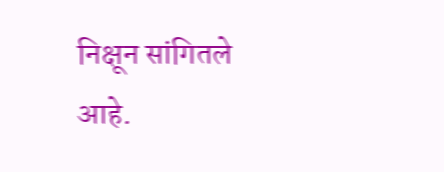निक्षून सांगितले आहे.